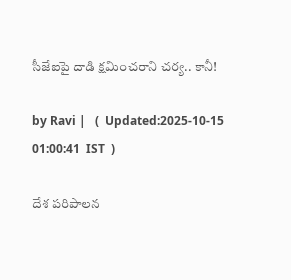సీజేఐపై దాడి క్షమించరాని చర్య.. కానీ!

by Ravi |   (  Updated:2025-10-15 01:00:41  IST  )

దేశ పరిపాలన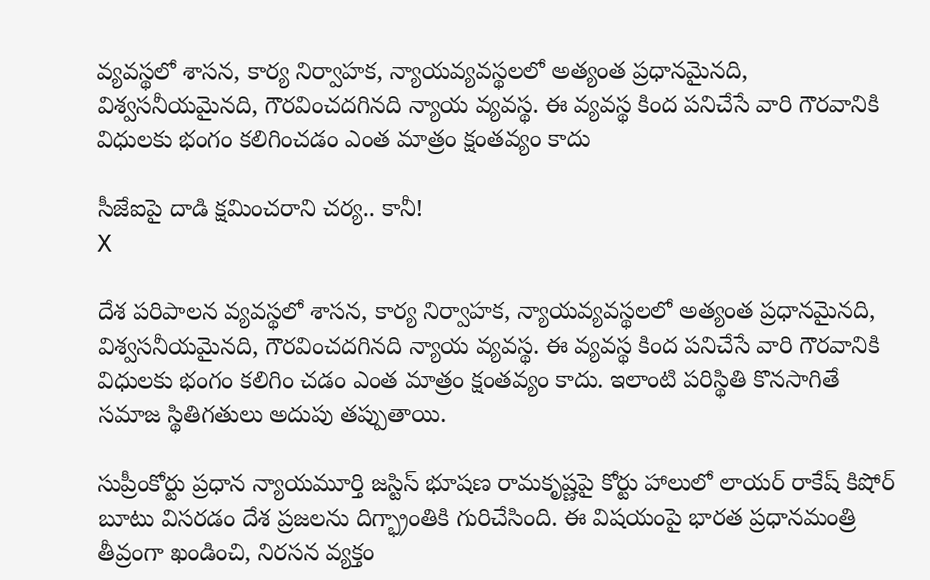వ్యవస్థలో శాసన, కార్య నిర్వాహక, న్యాయవ్యవస్థలలో అత్యంత ప్రధానమైనది, విశ్వసనీయమైనది, గౌరవించదగినది న్యాయ వ్యవస్థ. ఈ వ్యవస్థ కింద పనిచేసే వారి గౌరవానికి విధులకు భంగం కలిగించడం ఎంత మాత్రం క్షంతవ్యం కాదు

సీజేఐపై దాడి క్షమించరాని చర్య.. కానీ!
X

దేశ పరిపాలన వ్యవస్థలో శాసన, కార్య నిర్వాహక, న్యాయవ్యవస్థలలో అత్యంత ప్రధానమైనది, విశ్వసనీయమైనది, గౌరవించదగినది న్యాయ వ్యవస్థ. ఈ వ్యవస్థ కింద పనిచేసే వారి గౌరవానికి విధులకు భంగం కలిగిం చడం ఎంత మాత్రం క్షంతవ్యం కాదు. ఇలాంటి పరిస్థితి కొనసాగితే సమాజ స్థితిగతులు అదుపు తప్పుతాయి.

సుప్రీంకోర్టు ప్రధాన న్యాయమూర్తి జస్టిస్ భూషణ రామకృష్ణపై కోర్టు హాలులో లాయర్ రాకేష్ కిషోర్ బూటు విసరడం దేశ ప్రజలను దిగ్భ్రాంతికి గురిచేసింది. ఈ విషయంపై భారత ప్రధానమంత్రి తీవ్రంగా ఖండించి, నిరసన వ్యక్తం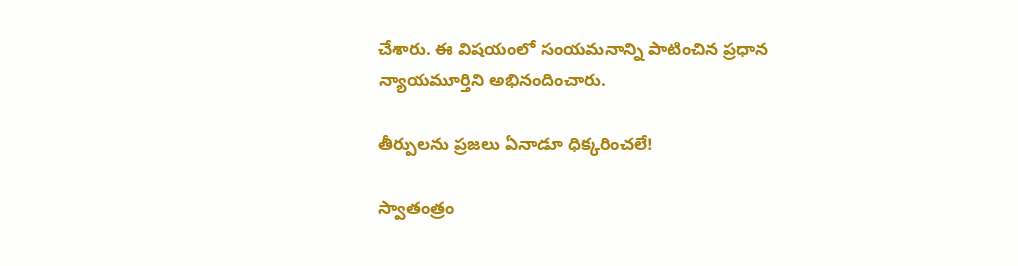చేశారు. ఈ విషయంలో సంయమనాన్ని పాటించిన ప్రధాన న్యాయమూర్తిని అభినందించారు.

తీర్పులను ప్రజలు ఏనాడూ ధిక్కరించలే!

స్వాతంత్రం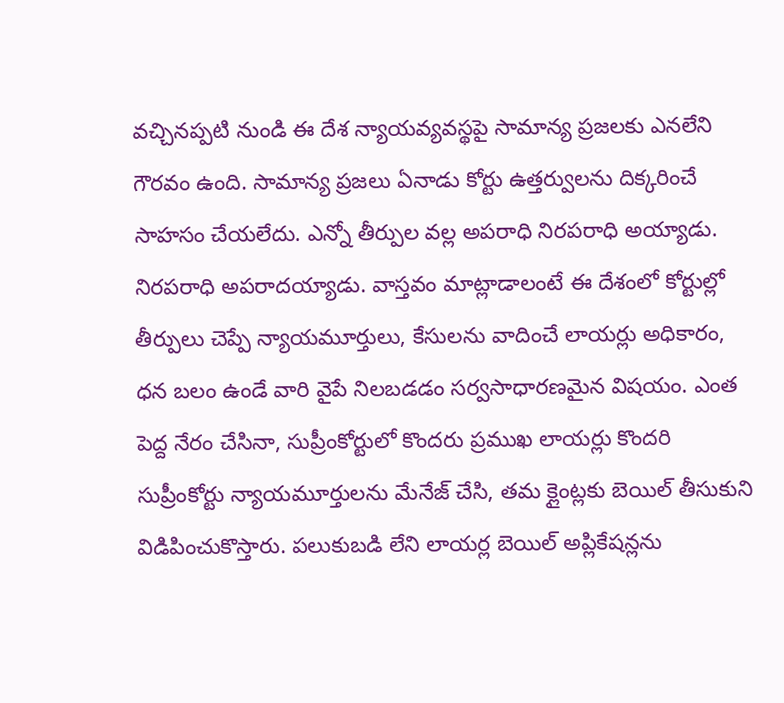వచ్చినప్పటి నుండి ఈ దేశ న్యాయవ్యవస్థపై సామాన్య ప్రజలకు ఎనలేని గౌరవం ఉంది. సామాన్య ప్రజలు ఏనాడు కోర్టు ఉత్తర్వులను దిక్కరించే సాహసం చేయలేదు. ఎన్నో తీర్పుల వల్ల అపరాధి నిరపరాధి అయ్యాడు. నిరపరాధి అపరాదయ్యాడు. వాస్తవం మాట్లాడాలంటే ఈ దేశంలో కోర్టుల్లో తీర్పులు చెప్పే న్యాయమూర్తులు, కేసులను వాదించే లాయర్లు అధికారం, ధన బలం ఉండే వారి వైపే నిలబడడం సర్వసాధారణమైన విషయం. ఎంత పెద్ద నేరం చేసినా, సుప్రీంకోర్టులో కొందరు ప్రముఖ లాయర్లు కొందరి సుప్రీంకోర్టు న్యాయమూర్తులను మేనేజ్ చేసి, తమ క్లైంట్లకు బెయిల్ తీసుకుని విడిపించుకొస్తారు. పలుకుబడి లేని లాయర్ల బెయిల్ అప్లికేషన్లను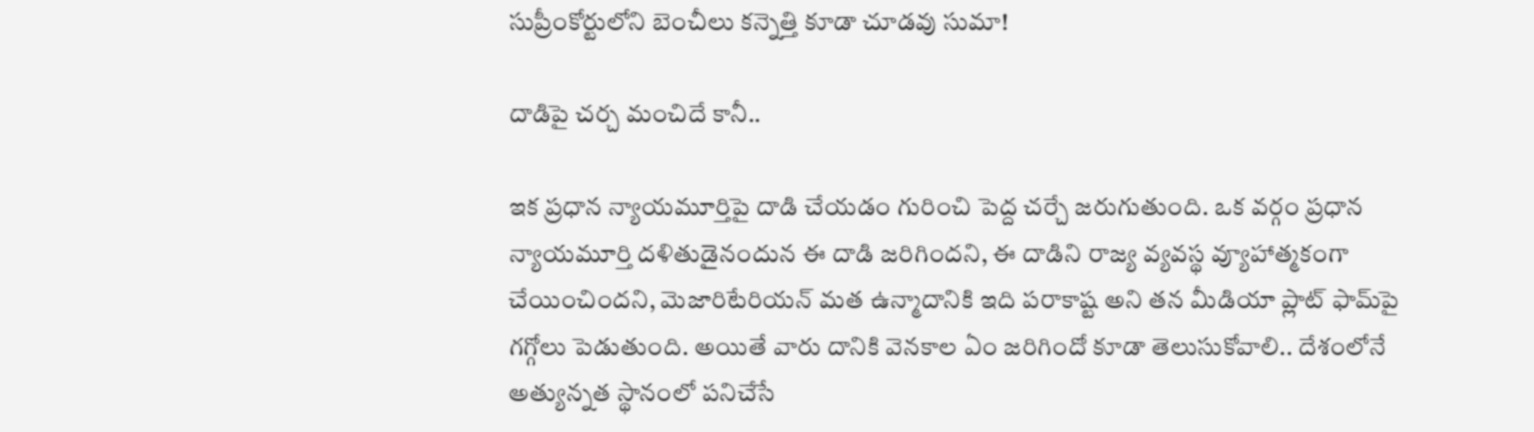సుప్రీంకోర్టులోని బెంచీలు కన్నెత్తి కూడా చూడవు సుమా!

దాడిపై చర్చ మంచిదే కానీ..

ఇక ప్రధాన న్యాయమూర్తిపై దాడి చేయడం గురించి పెద్ద చర్చే జరుగుతుంది. ఒక వర్గం ప్రధాన న్యాయమూర్తి దళితుడైనందున ఈ దాడి జరిగిందని, ఈ దాడిని రాజ్య వ్యవస్థ వ్యూహాత్మకంగా చేయించిందని, మెజారిటేరియన్ మత ఉన్మాదానికి ఇది పరాకాష్ట అని తన మీడియా ప్లాట్ ఫామ్‌పై గగ్గోలు పెడుతుంది. అయితే వారు దానికి వెనకాల ఏం జరిగిందో కూడా తెలుసుకోవాలి.. దేశంలోనే అత్యున్నత స్థానంలో పనిచేసే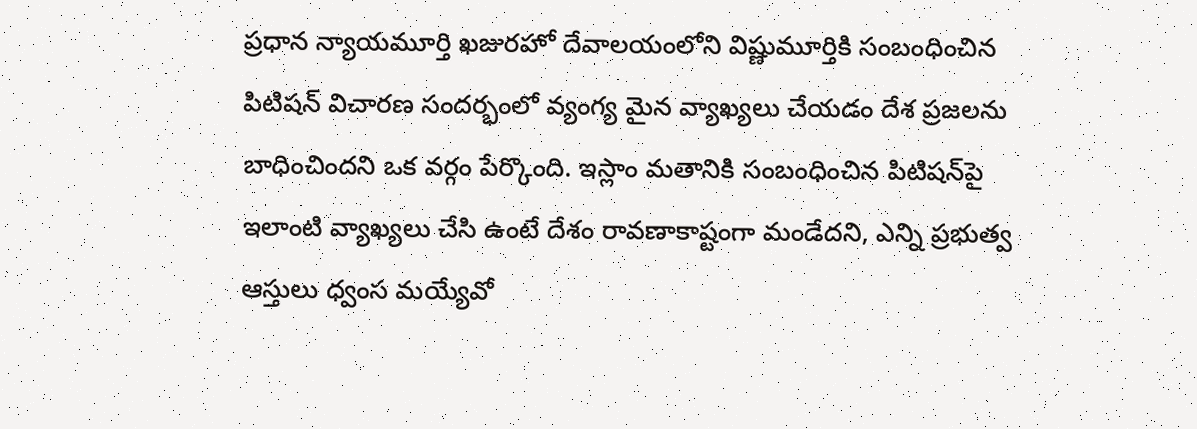ప్రధాన న్యాయమూర్తి ఖజురహో దేవాలయంలోని విష్ణుమూర్తికి సంబంధించిన పిటిషన్ విచారణ సందర్భంలో వ్యంగ్య మైన వ్యాఖ్యలు చేయడం దేశ ప్రజలను బాధించిందని ఒక వర్గం పేర్కొంది. ఇస్లాం మతానికి సంబంధించిన పిటిషన్‌పై ఇలాంటి వ్యాఖ్యలు చేసి ఉంటే దేశం రావణాకాష్టంగా మండేదని, ఎన్ని ప్రభుత్వ ఆస్తులు ధ్వంస మయ్యేవో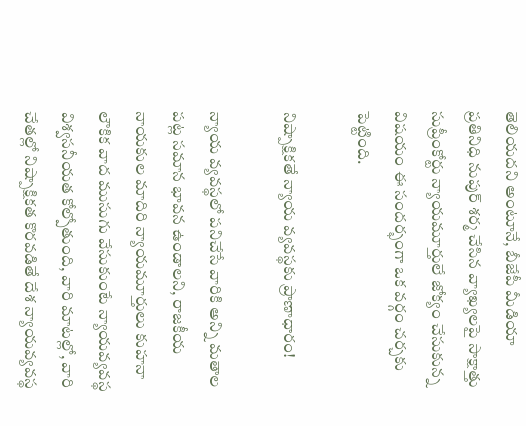తెలియదని అంటూనే, బీజేపీ మీడియా ప్రతినిధి నుపుర్ శర్మ చేసిన వ్యాఖ్యలపై సాక్షాత్తు సుప్రీంకోర్టు న్యాయమూర్తులే జోక్యం చేసుకున్న విషయం ఈ సందర్భంగా ఒక వర్గం చర్చకు పెట్టింది.

నిష్పాక్షికతే న్యాయ వ్యవస్థకు ప్రాణాధారం!

న్యాయ వ్యవస్థలో పనిచేసే వారికి అన్ని మతాల పట్ల సమాన భావన ఉండాలని, రాజకీయ నాయకుల మాదిరి న్యాయమూర్తులు కుహనా లౌకిక వాద ముసుగు వేసుకుంటే న్యాయవ్యవస్థ విశ్వసనీయత కోల్పోతుంది, వారి మాటల్లో, వారి చేతల్లో నిష్పాక్షికత కొరవడితే దేశ న్యాయవ్యవస్థ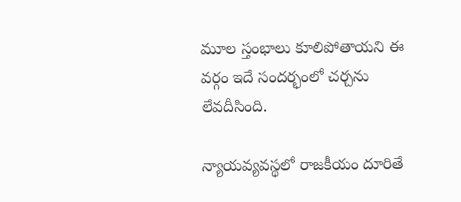మూల స్తంభాలు కూలిపోతాయని ఈ వర్గం ఇదే సందర్భంలో చర్చను లేవదీసింది.

న్యాయవ్యవస్థలో రాజకీయం దూరితే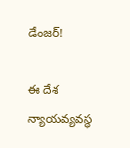డేంజర్!

ఈ దేశ న్యాయవ్యవస్థ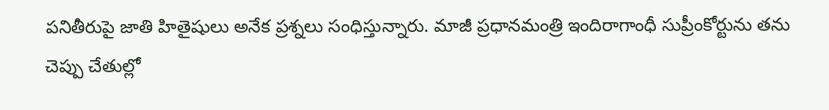పనితీరుపై జాతి హితైషులు అనేక ప్రశ్నలు సంధిస్తున్నారు. మాజీ ప్రధానమంత్రి ఇందిరాగాంధీ సుప్రీంకోర్టును తను చెప్పు చేతుల్లో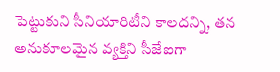పెట్టుకుని సీనియారిటీని కాలదన్ని, తన అనుకూలమైన వ్యక్తిని సీజేఐగా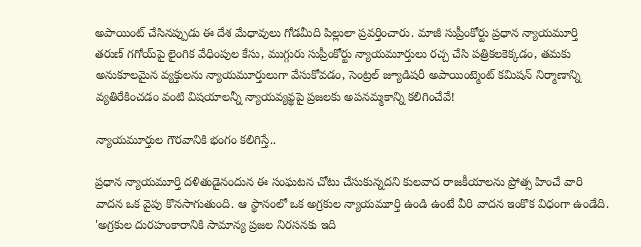అపాయింట్ చేసినప్పుడు ఈ దేశ మేధావులు గోడమీది పిల్లులా ప్రవర్తించారు. మాజీ సుప్రీంకోర్టు ప్రధాన న్యాయమూర్తి తరుణ్ గగోయ్‌పై లైంగిక వేధింపుల కేసు, ముగ్గురు సుప్రీంకోర్టు న్యాయమూర్తులు రచ్చ చేసి పత్రికలకెక్కడం, తమకు అనుకూలమైన వ్యక్తులను న్యాయమూర్తులుగా వేసుకోవడం, సెంట్రల్ జ్యూడిషరీ అపాయింట్మెంట్ కమిషన్ నిర్మాణాన్ని వ్యతిరేకించడం వంటి విషయాలన్నీ న్యాయవ్యవ్థపై ప్రజలకు అపనమ్మకాన్ని కలిగించేవే!

న్యాయమూర్తుల గౌరవానికి భంగం కలిగిస్తే..

ప్రధాన న్యాయమూర్తి దళితుడైనందున ఈ సంఘటన చోటు చేసుకున్నదని కులవాద రాజకీయాలను ప్రోత్స హించే వారి వాదన ఒక వైపు కొనసాగుతుంది. ఆ స్థానంలో ఒక అగ్రకుల న్యాయమూర్తి ఉండి ఉంటే వీరి వాదన ఇంకొక విధంగా ఉండేది. 'అగ్రకుల దురహంకారానికి సామాన్య ప్రజల నిరసనకు ఇది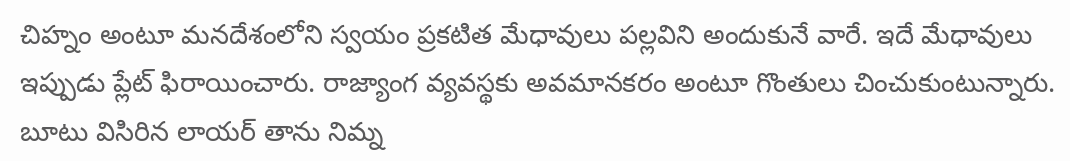చిహ్నం అంటూ మనదేశంలోని స్వయం ప్రకటిత మేధావులు పల్లవిని అందుకునే వారే. ఇదే మేధావులు ఇప్పుడు ప్లేట్ ఫిరాయించారు. రాజ్యాంగ వ్యవస్థకు అవమానకరం అంటూ గొంతులు చించుకుంటున్నారు. బూటు విసిరిన లాయర్ తాను నిమ్న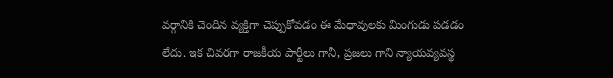వర్గానికి చెందిన వ్యక్తిగా చెప్పుకోవడం ఈ మేధావులకు మింగుడు పడడం లేదు. ఇక చివరగా రాజకీయ పార్టీలు గానీ, ప్రజలు గాని న్యాయవ్యవస్థ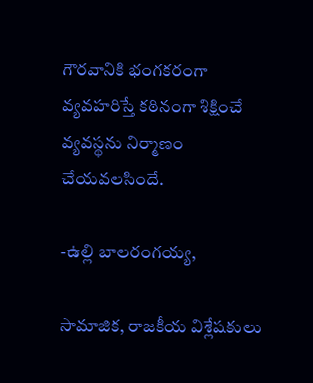గౌరవానికి భంగకరంగా వ్యవహరిస్తే కఠినంగా శిక్షించే వ్యవస్థను నిర్మాణం చేయవలసిందే.

-ఉల్లి బాలరంగయ్య,

సామాజిక, రాజకీయ విశ్లేషకులు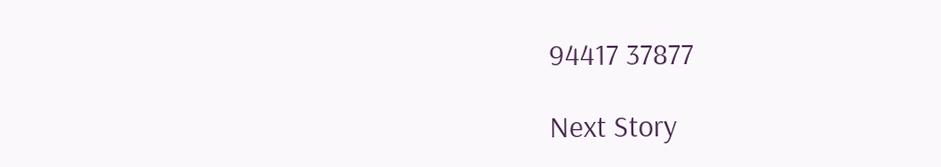94417 37877

Next Story